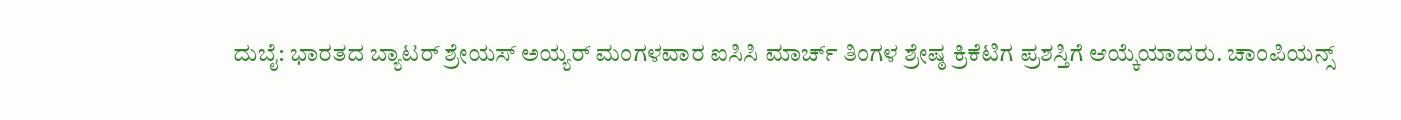ದುಬೈ: ಭಾರತದ ಬ್ಯಾಟರ್ ಶ್ರೇಯಸ್ ಅಯ್ಯರ್ ಮಂಗಳವಾರ ಐಸಿಸಿ ಮಾರ್ಚ್ ತಿಂಗಳ ಶ್ರೇಷ್ಠ ಕ್ರಿಕೆಟಿಗ ಪ್ರಶಸ್ತಿಗೆ ಆಯ್ಕೆಯಾದರು. ಚಾಂಪಿಯನ್ಸ್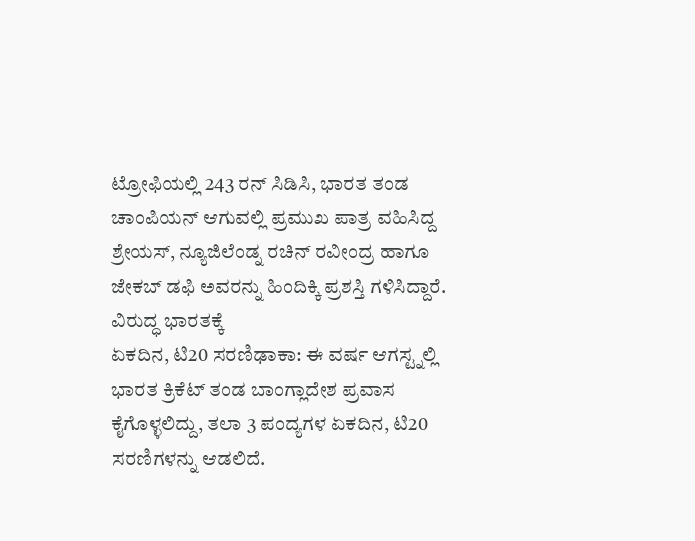ಟ್ರೋಫಿಯಲ್ಲಿ 243 ರನ್ ಸಿಡಿಸಿ, ಭಾರತ ತಂಡ ಚಾಂಪಿಯನ್ ಆಗುವಲ್ಲಿ ಪ್ರಮುಖ ಪಾತ್ರ ವಹಿಸಿದ್ದ ಶ್ರೇಯಸ್, ನ್ಯೂಜಿಲೆಂಡ್ನ ರಚಿನ್ ರವೀಂದ್ರ ಹಾಗೂ ಜೇಕಬ್ ಡಫಿ ಅವರನ್ನು ಹಿಂದಿಕ್ಕಿ ಪ್ರಶಸ್ತಿ ಗಳಿಸಿದ್ದಾರೆ.
ವಿರುದ್ಧ ಭಾರತಕ್ಕೆ
ಏಕದಿನ, ಟಿ20 ಸರಣಿಢಾಕಾ: ಈ ವರ್ಷ ಆಗಸ್ಟ್ನಲ್ಲಿ ಭಾರತ ಕ್ರಿಕೆಟ್ ತಂಡ ಬಾಂಗ್ಲಾದೇಶ ಪ್ರವಾಸ ಕೈಗೊಳ್ಳಲಿದ್ದು, ತಲಾ 3 ಪಂದ್ಯಗಳ ಏಕದಿನ, ಟಿ20 ಸರಣಿಗಳನ್ನು ಆಡಲಿದೆ.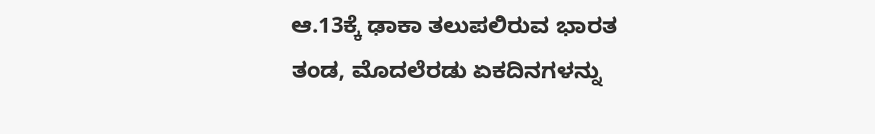ಆ.13ಕ್ಕೆ ಢಾಕಾ ತಲುಪಲಿರುವ ಭಾರತ ತಂಡ, ಮೊದಲೆರಡು ಏಕದಿನಗಳನ್ನು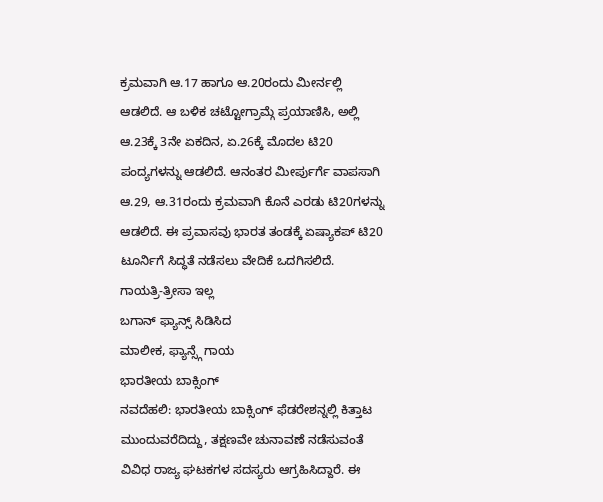ಕ್ರಮವಾಗಿ ಆ.17 ಹಾಗೂ ಆ.20ರಂದು ಮೀರ್ನಲ್ಲಿ ಆಡಲಿದೆ. ಆ ಬಳಿಕ ಚಟ್ಟೋಗ್ರಾಮ್ಗೆ ಪ್ರಯಾಣಿಸಿ, ಅಲ್ಲಿ ಆ.23ಕ್ಕೆ 3ನೇ ಏಕದಿನ, ಏ.26ಕ್ಕೆ ಮೊದಲ ಟಿ20 ಪಂದ್ಯಗಳನ್ನು ಆಡಲಿದೆ. ಆನಂತರ ಮೀರ್ಪುರ್ಗೆ ವಾಪಸಾಗಿ ಆ.29, ಆ.31ರಂದು ಕ್ರಮವಾಗಿ ಕೊನೆ ಎರಡು ಟಿ20ಗಳನ್ನು ಆಡಲಿದೆ. ಈ ಪ್ರವಾಸವು ಭಾರತ ತಂಡಕ್ಕೆ ಏಷ್ಯಾಕಪ್ ಟಿ20 ಟೂರ್ನಿಗೆ ಸಿದ್ಧತೆ ನಡೆಸಲು ವೇದಿಕೆ ಒದಗಿಸಲಿದೆ.
ಗಾಯತ್ರಿ-ತ್ರೀಸಾ ಇಲ್ಲ
ಬಗಾನ್ ಫ್ಯಾನ್ಸ್ ಸಿಡಿಸಿದ
ಮಾಲೀಕ, ಫ್ಯಾನ್ಸ್ಗೆ ಗಾಯ
ಭಾರತೀಯ ಬಾಕ್ಸಿಂಗ್
ನವದೆಹಲಿ: ಭಾರತೀಯ ಬಾಕ್ಸಿಂಗ್ ಫೆಡರೇಶನ್ನಲ್ಲಿ ಕಿತ್ತಾಟ ಮುಂದುವರೆದಿದ್ದು, ತಕ್ಷಣವೇ ಚುನಾವಣೆ ನಡೆಸುವಂತೆ ವಿವಿಧ ರಾಜ್ಯ ಘಟಕಗಳ ಸದಸ್ಯರು ಆಗ್ರಹಿಸಿದ್ದಾರೆ. ಈ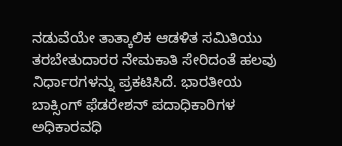ನಡುವೆಯೇ ತಾತ್ಕಾಲಿಕ ಆಡಳಿತ ಸಮಿತಿಯು ತರಬೇತುದಾರರ ನೇಮಕಾತಿ ಸೇರಿದಂತೆ ಹಲವು ನಿರ್ಧಾರಗಳನ್ನು ಪ್ರಕಟಿಸಿದೆ. ಭಾರತೀಯ ಬಾಕ್ಸಿಂಗ್ ಫೆಡರೇಶನ್ ಪದಾಧಿಕಾರಿಗಳ ಅಧಿಕಾರವಧಿ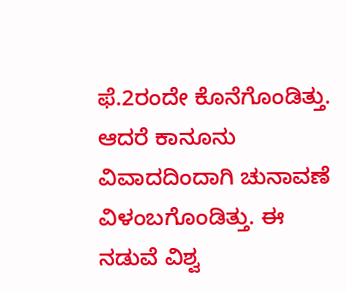ಫೆ.2ರಂದೇ ಕೊನೆಗೊಂಡಿತ್ತು. ಆದರೆ ಕಾನೂನು ವಿವಾದದಿಂದಾಗಿ ಚುನಾವಣೆ ವಿಳಂಬಗೊಂಡಿತ್ತು. ಈ ನಡುವೆ ವಿಶ್ವ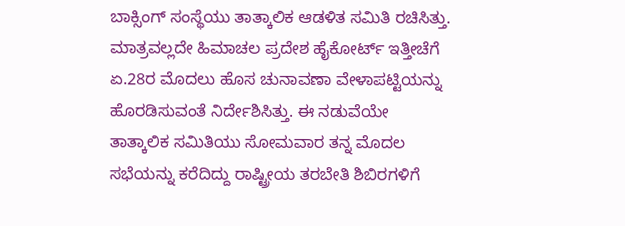ಬಾಕ್ಸಿಂಗ್ ಸಂಸ್ಥೆಯು ತಾತ್ಕಾಲಿಕ ಆಡಳಿತ ಸಮಿತಿ ರಚಿಸಿತ್ತು. ಮಾತ್ರವಲ್ಲದೇ ಹಿಮಾಚಲ ಪ್ರದೇಶ ಹೈಕೋರ್ಟ್ ಇತ್ತೀಚೆಗೆ ಏ.28ರ ಮೊದಲು ಹೊಸ ಚುನಾವಣಾ ವೇಳಾಪಟ್ಟಿಯನ್ನು ಹೊರಡಿಸುವಂತೆ ನಿರ್ದೇಶಿಸಿತ್ತು. ಈ ನಡುವೆಯೇ ತಾತ್ಕಾಲಿಕ ಸಮಿತಿಯು ಸೋಮವಾರ ತನ್ನ ಮೊದಲ ಸಭೆಯನ್ನು ಕರೆದಿದ್ದು ರಾಷ್ಟ್ರೀಯ ತರಬೇತಿ ಶಿಬಿರಗಳಿಗೆ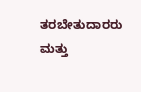ತರಬೇತುದಾರರು ಮತ್ತು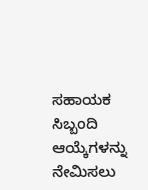ಸಹಾಯಕ ಸಿಬ್ಬಂದಿ ಆಯ್ಕೆಗಳನ್ನು ನೇಮಿಸಲು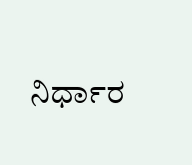ನಿರ್ಧಾರ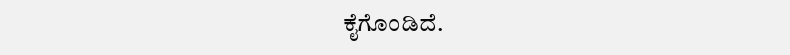ಕೈಗೊಂಡಿದೆ.